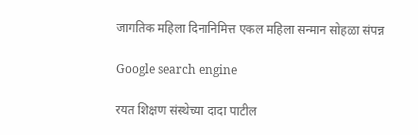जागतिक महिला दिनानिमित्त एकल महिला सन्मान सोहळा संपन्न

Google search engine

रयत शिक्षण संस्थेच्या दादा पाटील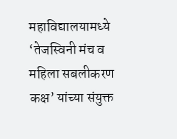महाविद्यालयामध्ये ‘तेजस्विनी मंच व महिला सबलीकरण कक्ष’ यांच्या संयुक्त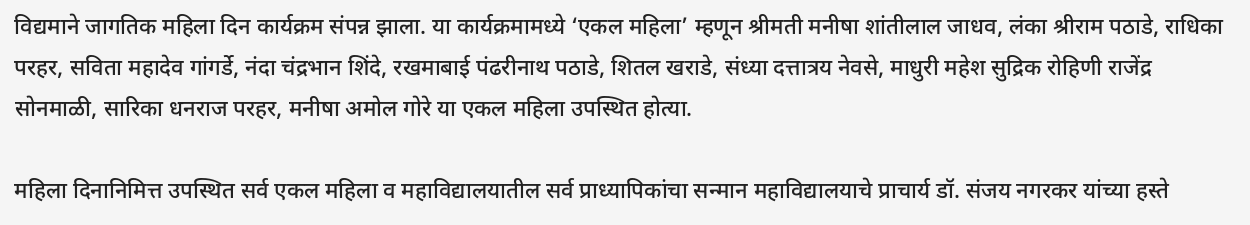विद्यमाने जागतिक महिला दिन कार्यक्रम संपन्न झाला. या कार्यक्रमामध्ये ‘एकल महिला’ म्हणून श्रीमती मनीषा शांतीलाल जाधव, लंका श्रीराम पठाडे, राधिका परहर, सविता महादेव गांगर्डे, नंदा चंद्रभान शिंदे, रखमाबाई पंढरीनाथ पठाडे, शितल खराडे, संध्या दत्तात्रय नेवसे, माधुरी महेश सुद्रिक रोहिणी राजेंद्र सोनमाळी, सारिका धनराज परहर, मनीषा अमोल गोरे या एकल महिला उपस्थित होत्या.

महिला दिनानिमित्त उपस्थित सर्व एकल महिला व महाविद्यालयातील सर्व प्राध्यापिकांचा सन्मान महाविद्यालयाचे प्राचार्य डॉ. संजय नगरकर यांच्या हस्ते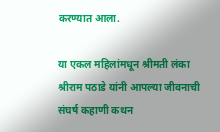करण्यात आला.

या एकल महिलांमधून श्रीमती लंका श्रीराम पठाडे यांनी आपल्या जीवनाची संघर्ष कहाणी कथन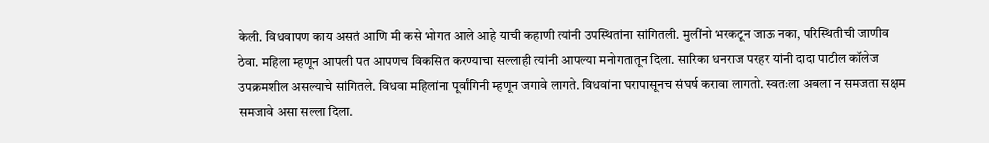केली. विधवापण काय असतं आणि मी कसे भोगत आले आहे याची कहाणी त्यांनी उपस्थितांना सांगितली. मुलींनो भरकटून जाऊ नका, परिस्थितीची जाणीव ठेवा. महिला म्हणून आपली पत आपणच विकसित करण्याचा सल्लाही त्यांनी आपल्या मनोगतातून दिला. सारिका धनराज परहर यांनी दादा पाटील कॉलेज उपक्रमशील असल्याचे सांगितले. विधवा महिलांना पूर्वांगिनी म्हणून जगावे लागते. विधवांना घरापासूनच संघर्ष करावा लागतो. स्वतःला अबला न समजता सक्षम समजावे असा सल्ला दिला.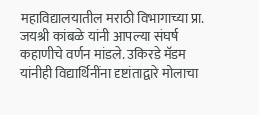महाविद्यालयातील मराठी विभागाच्या प्रा. जयश्री कांबळे यांनी आपल्या संघर्ष कहाणीचे वर्णन मांडले. उकिरडे मॅडम यांनीही विद्यार्थिनींना दृष्टांताद्वारे मोलाचा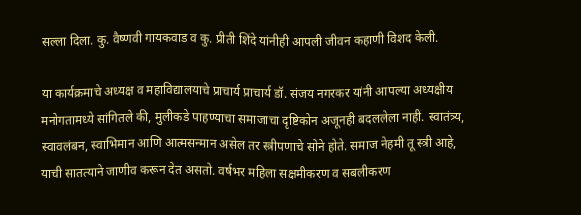सल्ला दिला. कु. वैष्णवी गायकवाड व कु. प्रीती शिंदे यांनीही आपली जीवन कहाणी विशद केली.

या कार्यक्रमाचे अध्यक्ष व महाविद्यालयाचे प्राचार्य प्राचार्य डॉ. संजय नगरकर यांनी आपल्या अध्यक्षीय मनोगतामध्ये सांगितले की, मुलीकडे पाहण्याचा समाजाचा दृष्टिकोन अजूनही बदललेला नाही. स्वातंत्र्य, स्वावलंबन, स्वाभिमान आणि आत्मसन्मान असेल तर स्त्रीपणाचे सोने होते. समाज नेहमी तू स्त्री आहे, याची सातत्याने जाणीव करून देत असतो. वर्षभर महिला सक्षमीकरण व सबलीकरण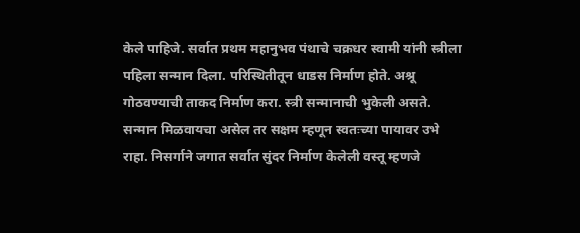केले पाहिजे. सर्वात प्रथम महानुभव पंथाचे चक्रधर स्वामी यांनी स्त्रीला पहिला सन्मान दिला. परिस्थितीतून धाडस निर्माण होते. अश्रू गोठवण्याची ताकद निर्माण करा. स्त्री सन्मानाची भुकेली असते. सन्मान मिळवायचा असेल तर सक्षम म्हणून स्वतःच्या पायावर उभे राहा. निसर्गाने जगात सर्वात सुंदर निर्माण केलेली वस्तू म्हणजे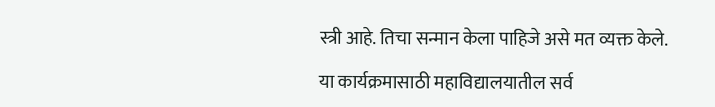स्त्री आहे. तिचा सन्मान केला पाहिजे असे मत व्यक्त केले.

या कार्यक्रमासाठी महाविद्यालयातील सर्व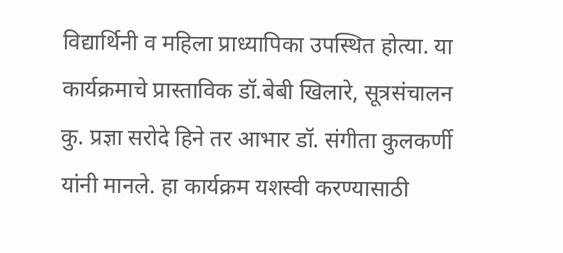विद्यार्थिनी व महिला प्राध्यापिका उपस्थित होत्या. या कार्यक्रमाचे प्रास्ताविक डॉ.बेबी खिलारे, सूत्रसंचालन कु. प्रज्ञा सरोदे हिने तर आभार डॉ. संगीता कुलकर्णी यांनी मानले. हा कार्यक्रम यशस्वी करण्यासाठी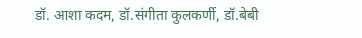डॉ. आशा कदम, डॉ.संगीता कुलकर्णी, डॉ.बेबी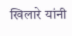खिलारे यांनी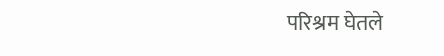परिश्रम घेतले